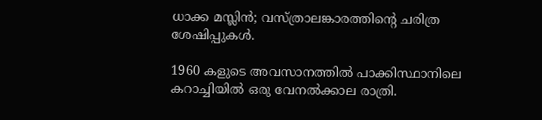ധാക്ക മസ്ലിൻ; വസ്ത്രാലങ്കാരത്തിൻ്റെ ചരിത്ര ശേഷിപ്പുകൾ.

1960 കളുടെ അവസാനത്തിൽ പാക്കിസ്ഥാനിലെ കറാച്ചിയിൽ ഒരു വേനൽക്കാല രാത്രി.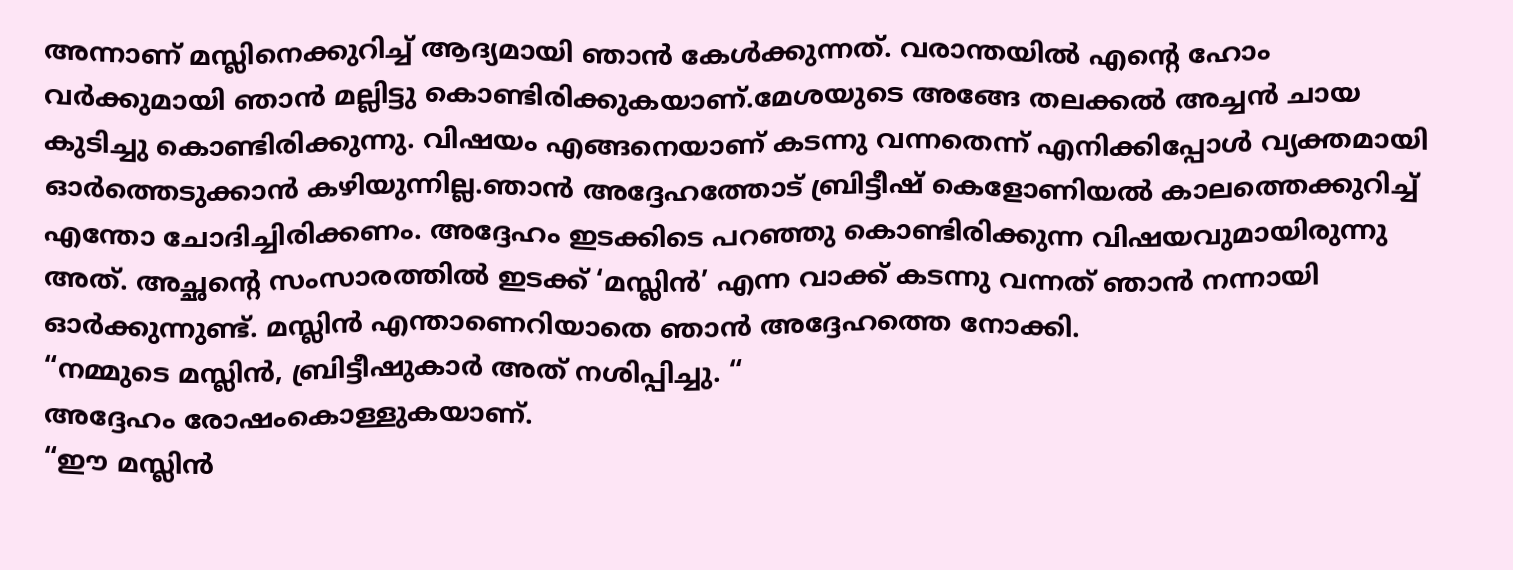അന്നാണ് മസ്ലിനെക്കുറിച്ച് ആദ്യമായി ഞാൻ കേൾക്കുന്നത്. വരാന്തയിൽ എൻ്റെ ഹോം വർക്കുമായി ഞാൻ മല്ലിട്ടു കൊണ്ടിരിക്കുകയാണ്.മേശയുടെ അങ്ങേ തലക്കൽ അച്ചൻ ചായ കുടിച്ചു കൊണ്ടിരിക്കുന്നു. വിഷയം എങ്ങനെയാണ് കടന്നു വന്നതെന്ന് എനിക്കിപ്പോൾ വ്യക്തമായി ഓർത്തെടുക്കാൻ കഴിയുന്നില്ല.ഞാൻ അദ്ദേഹത്തോട് ബ്രിട്ടീഷ് കെളോണിയൽ കാലത്തെക്കുറിച്ച് എന്തോ ചോദിച്ചിരിക്കണം. അദ്ദേഹം ഇടക്കിടെ പറഞ്ഞു കൊണ്ടിരിക്കുന്ന വിഷയവുമായിരുന്നു അത്. അച്ഛൻ്റെ സംസാരത്തിൽ ഇടക്ക് ‘മസ്ലിൻ’ എന്ന വാക്ക് കടന്നു വന്നത് ഞാൻ നന്നായി ഓർക്കുന്നുണ്ട്. മസ്ലിൻ എന്താണെറിയാതെ ഞാൻ അദ്ദേഹത്തെ നോക്കി.
“നമ്മുടെ മസ്ലിൻ, ബ്രിട്ടീഷുകാർ അത് നശിപ്പിച്ചു. “
അദ്ദേഹം രോഷംകൊള്ളുകയാണ്.
“ഈ മസ്ലിൻ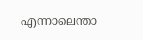എന്നാലെന്താ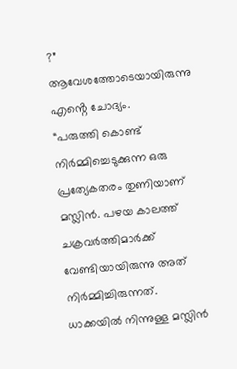?”
ആവേശത്തോടെയായിരുന്നു എൻ്റെ ചോദ്യം.
“പരുത്തി കൊണ്ട് നിർമ്മിച്ചെടുക്കുന്ന ഒരു പ്രത്യേകതരം തുണിയാണ് മസ്ലിൻ. പഴയ കാലത്ത് ചക്രവർത്തിമാർക്ക് വേണ്ടിയായിരുന്നു അത് നിർമ്മിച്ചിരുന്നത്. ധാക്കയിൽ നിന്നുള്ള മസ്ലിൻ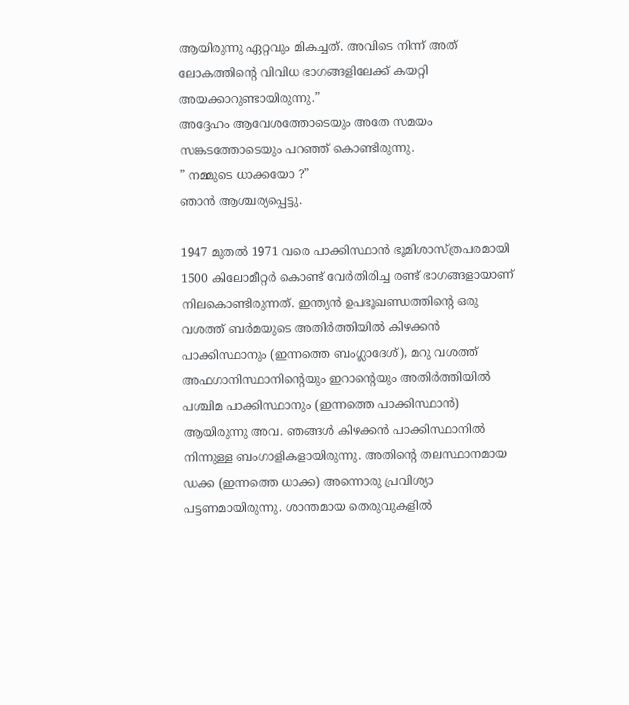ആയിരുന്നു ഏറ്റവും മികച്ചത്. അവിടെ നിന്ന് അത് ലോകത്തിൻ്റെ വിവിധ ഭാഗങ്ങളിലേക്ക് കയറ്റി അയക്കാറുണ്ടായിരുന്നു.”
അദ്ദേഹം ആവേശത്തോടെയും അതേ സമയം സങ്കടത്തോടെയും പറഞ്ഞ് കൊണ്ടിരുന്നു.
” നമ്മുടെ ധാക്കയോ ?”
ഞാൻ ആശ്ചര്യപ്പെട്ടു.

1947 മുതൽ 1971 വരെ പാക്കിസ്ഥാൻ ഭൂമിശാസ്ത്രപരമായി 1500 കിലോമീറ്റർ കൊണ്ട് വേർതിരിച്ച രണ്ട് ഭാഗങ്ങളായാണ് നിലകൊണ്ടിരുന്നത്. ഇന്ത്യൻ ഉപഭൂഖണ്ഡത്തിൻ്റെ ഒരു വശത്ത് ബർമയുടെ അതിർത്തിയിൽ കിഴക്കൻ പാക്കിസ്ഥാനും (ഇന്നത്തെ ബംഗ്ലാദേശ്), മറു വശത്ത് അഫഗാനിസ്ഥാനിൻ്റെയും ഇറാൻ്റെയും അതിർത്തിയിൽ പശ്ചിമ പാക്കിസ്ഥാനും (ഇന്നത്തെ പാക്കിസ്ഥാൻ) ആയിരുന്നു അവ. ഞങ്ങൾ കിഴക്കൻ പാക്കിസ്ഥാനിൽ നിന്നുള്ള ബംഗാളികളായിരുന്നു. അതിൻ്റെ തലസ്ഥാനമായ ഡക്ക (ഇന്നത്തെ ധാക്ക) അന്നൊരു പ്രവിശ്യാ പട്ടണമായിരുന്നു. ശാന്തമായ തെരുവുകളിൽ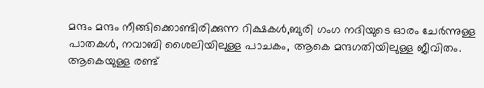മന്ദം മന്ദം നീങ്ങിക്കൊണ്ടിരിക്കുന്ന റിക്ഷകൾ,ബുരി ഗംഗ നദിയുടെ ഓരം ചേർന്നുള്ള പാതകൾ, നവാബി ശൈലിയിലുള്ള പാചകം, ആകെ മന്ദഗതിയിലുള്ള ജീവിതം. ആകെയുള്ള രണ്ട്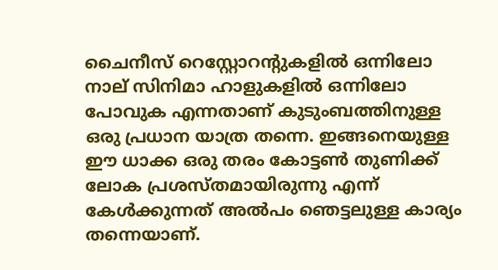ചൈനീസ് റെസ്റ്റോറൻ്റുകളിൽ ഒന്നിലോ നാല് സിനിമാ ഹാളുകളിൽ ഒന്നിലോ പോവുക എന്നതാണ് കുടുംബത്തിനുള്ള ഒരു പ്രധാന യാത്ര തന്നെ. ഇങ്ങനെയുള്ള ഈ ധാക്ക ഒരു തരം കോട്ടൺ തുണിക്ക് ലോക പ്രശസ്തമായിരുന്നു എന്ന് കേൾക്കുന്നത് അൽപം ഞെട്ടലുള്ള കാര്യം തന്നെയാണ്.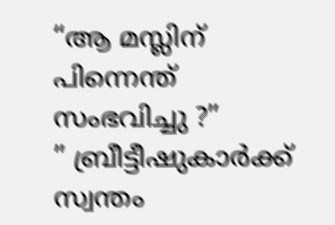“ആ മസ്ലിന് പിന്നെന്ത് സംഭവിച്ചു ?”
” ബ്രീട്ടീഷുകാർക്ക് സ്വന്തം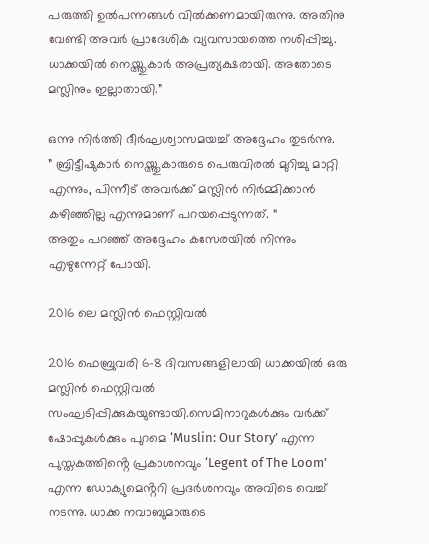പരുത്തി ഉൽപന്നങ്ങൾ വിൽക്കണമായിരുന്നു. അതിനു വേണ്ടി അവർ പ്രാദേശിക വ്യവസായത്തെ നശിപ്പിച്ചു. ധാക്കയിൽ നെയ്ത്തുകാർ അപ്രത്യക്ഷരായി. അതോടെ മസ്ലിനും ഇല്ലാതായി.”

ഒന്നു നിർത്തി ദീർഘശ്വാസമയച്ച് അദ്ദേഹം തുടർന്നു.
” ബ്രിട്ടീഷുകാർ നെയ്ത്തുകാരുടെ പെരുവിരൽ മുറിച്ചു മാറ്റി എന്നും, പിന്നീട് അവർക്ക് മസ്ലിൻ നിർമ്മിക്കാൻ കഴിഞ്ഞില്ല എന്നുമാണ് പറയപ്പെടുന്നത്. “
അതും പറഞ്ഞ് അദ്ദേഹം കസേരയിൽ നിന്നും എഴുന്നേറ്റ് പോയി.

2016 ലെ മസ്ലിൻ ഫെസ്റ്റിവൽ

2016 ഫെബ്രുവരി 6-8 ദിവസങ്ങളിലായി ധാക്കയിൽ ഒരു മസ്ലിൻ ഫെസ്റ്റിവൽ സംഘടിപ്പിക്കുകയുണ്ടായി.സെമിനാറുകൾക്കും വർക്ക് ഷോപ്പുകൾക്കും പുറമെ ‘Muslin: Our Story’ എന്ന പുസ്തകത്തിൻ്റെ പ്രകാശനവും ‘Legent of The Loom’ എന്ന ഡോക്യുമെൻ്ററി പ്രദർശനവും അവിടെ വെച്ച് നടന്നു. ധാക്ക നവാബുമാരുടെ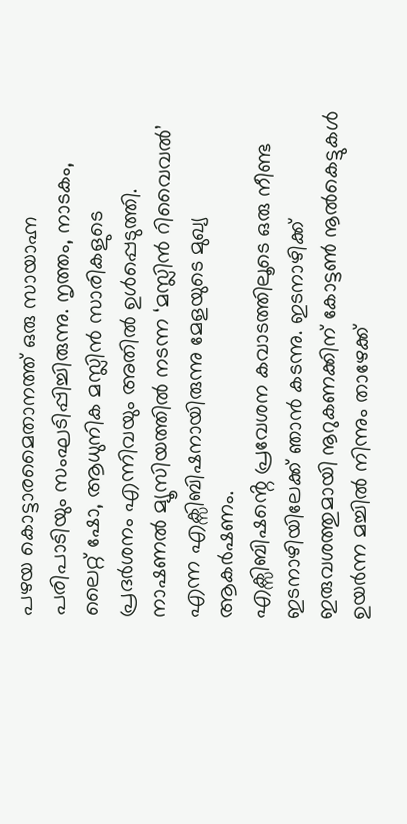പഴയ കൊട്ടാരമൈതാനത്ത് ഒരു സായാഹ്ന പരിപാടിയും സംഘടിപ്പിച്ചിരുന്നു. നൃത്തം, നാടകം, ലൈറ്റ് ഷോ, ആധുനിക മസ്ലിൻ സാരികളുടെ പ്രദർശനം എന്നിവയും അതിൽ ഉൾപ്പെടുത്തി. നാഷണൽ മ്യൂസിയത്തിൽ നടന്ന ‘മസ്ലിൻ റിവൈവൽ’ എന്ന എക്സിബിഷനായിരുന്നു മേളയുടെ മുഖ്യ ആകർഷണം.
എക്സിബിഷൻ്റെ പ്രവേശന കവാടത്തിലൂടെ ഒരു നീണ്ട ഇടനാഴിയിലേക്ക് ഞാൻ കടന്നു. ഇടനാഴിക്ക് ഇരുവശത്തുമായി നൂറുകണക്കിന് കോട്ടൺ നൂൽകെട്ടുകൾ ഉയർന്ന മച്ചിൽ നിന്നും താഴേക്ക്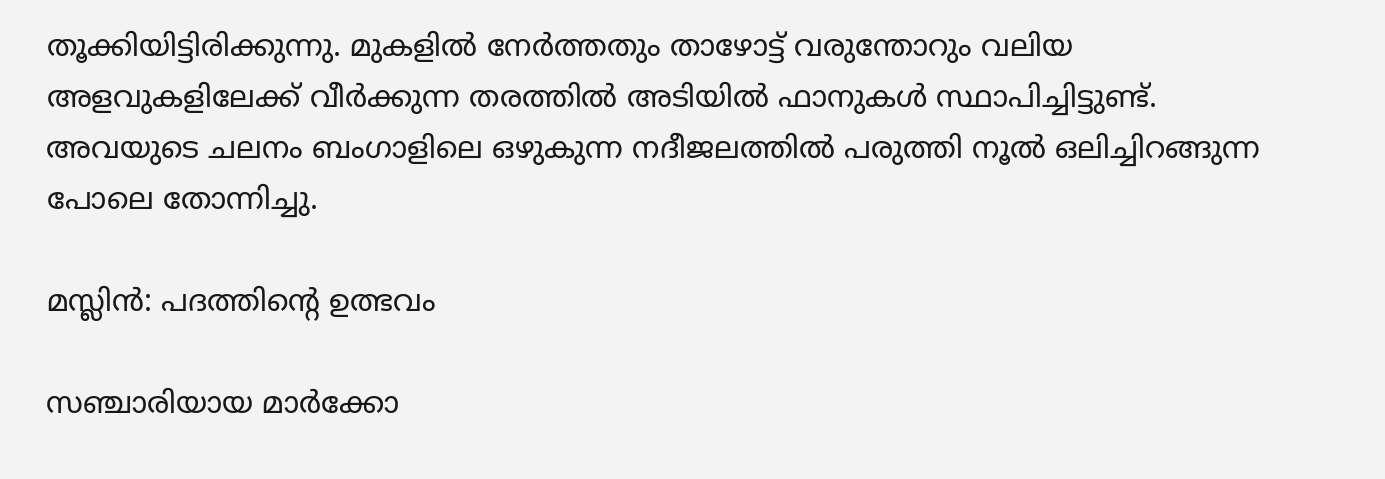തൂക്കിയിട്ടിരിക്കുന്നു. മുകളിൽ നേർത്തതും താഴോട്ട് വരുന്തോറും വലിയ അളവുകളിലേക്ക് വീർക്കുന്ന തരത്തിൽ അടിയിൽ ഫാനുകൾ സ്ഥാപിച്ചിട്ടുണ്ട്. അവയുടെ ചലനം ബംഗാളിലെ ഒഴുകുന്ന നദീജലത്തിൽ പരുത്തി നൂൽ ഒലിച്ചിറങ്ങുന്ന പോലെ തോന്നിച്ചു.

മസ്ലിൻ: പദത്തിൻ്റെ ഉത്ഭവം

സഞ്ചാരിയായ മാർക്കോ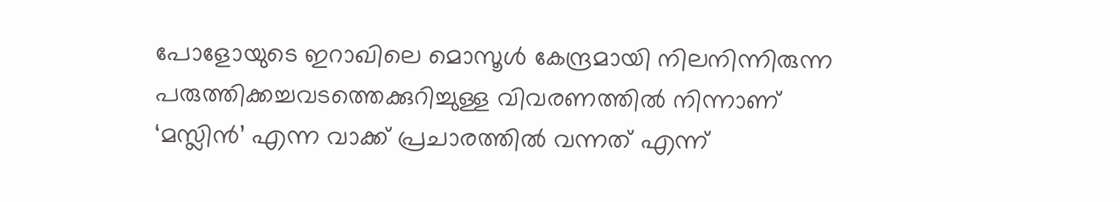പോളോയുടെ ഇറാഖിലെ മൊസൂൾ കേന്ദ്രമായി നിലനിന്നിരുന്ന പരുത്തിക്കച്ചവടത്തെക്കുറിച്ചുള്ള വിവരണത്തിൽ നിന്നാണ് ‘മസ്ലിൻ’ എന്ന വാക്ക് പ്രചാരത്തിൽ വന്നത് എന്ന്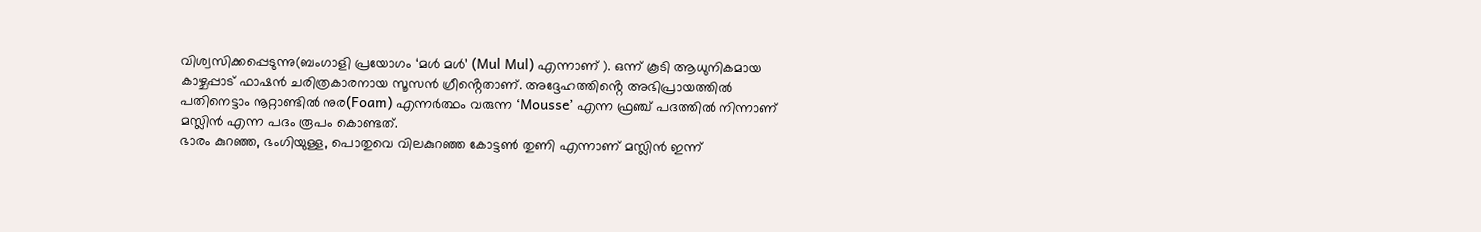വിശ്വസിക്കപ്പെടുന്നു(ബംഗാളി പ്രയോഗം ‘മൾ മൾ’ (Mul Mul) എന്നാണ് ). ഒന്ന് കൂടി ആധുനികമായ കാഴ്ചപ്പാട് ഫാഷൻ ചരിത്രകാരനായ സൂസൻ ഗ്രീൻ്റെതാണ്. അദ്ദേഹത്തിൻ്റെ അഭിപ്രായത്തിൽ പതിനെട്ടാം നൂറ്റാണ്ടിൽ നുര(Foam) എന്നർത്ഥം വരുന്ന ‘Mousse’ എന്ന ഫ്രഞ്ച് പദത്തിൽ നിന്നാണ് മസ്ലിൻ എന്ന പദം രൂപം കൊണ്ടത്.
ഭാരം കുറഞ്ഞ, ഭംഗിയുള്ള, പൊതുവെ വിലകുറഞ്ഞ കോട്ടൺ തുണി എന്നാണ് മസ്ലിൻ ഇന്ന്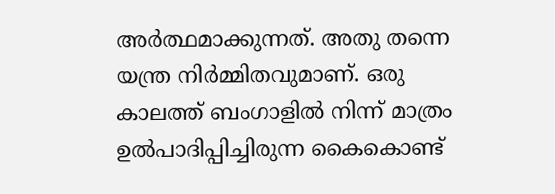അർത്ഥമാക്കുന്നത്. അതു തന്നെ യന്ത്ര നിർമ്മിതവുമാണ്. ഒരു കാലത്ത് ബംഗാളിൽ നിന്ന് മാത്രം ഉൽപാദിപ്പിച്ചിരുന്ന കൈകൊണ്ട്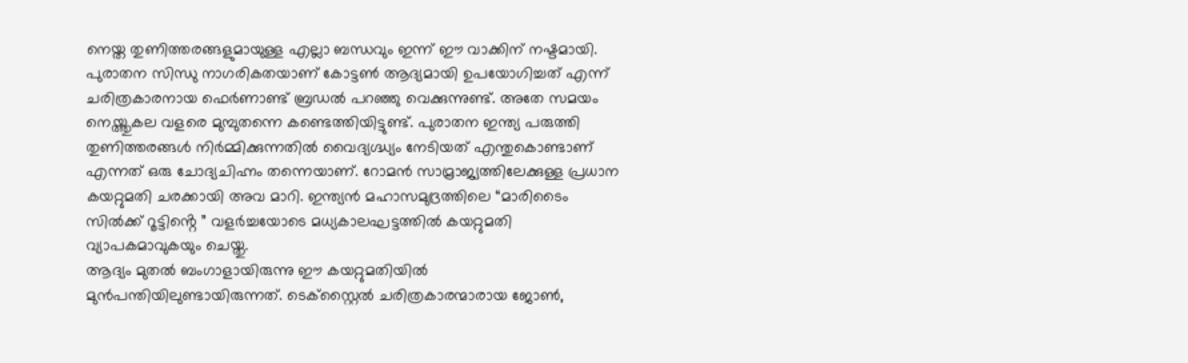നെയ്ത തുണിത്തരങ്ങളുമായുള്ള എല്ലാ ബന്ധവും ഇന്ന് ഈ വാക്കിന് നഷ്ടമായി. പുരാതന സിന്ധു നാഗരികതയാണ് കോട്ടൺ ആദ്യമായി ഉപയോഗിച്ചത് എന്ന് ചരിത്രകാരനായ ഫെർണാണ്ട് ബ്രഡൽ പറഞ്ഞു വെക്കുന്നുണ്ട്. അതേ സമയം നെയ്ത്തുകല വളരെ മുമ്പുതന്നെ കണ്ടെത്തിയിട്ടുണ്ട്. പുരാതന ഇന്ത്യ പരുത്തി തുണിത്തരങ്ങൾ നിർമ്മിക്കുന്നതിൽ വൈദ്യഗ്ദ്ധ്യം നേടിയത് എന്തുകൊണ്ടാണ് എന്നത് ഒരു ചോദ്യചിഹ്നം തന്നെയാണ്. റോമൻ സാമ്രാജ്യത്തിലേക്കുള്ള പ്രധാന കയറ്റുമതി ചരക്കായി അവ മാറി. ഇന്ത്യൻ മഹാസമുദ്രത്തിലെ “മാരിടൈം സിൽക്ക് റൂട്ടിൻ്റെ ” വളർച്ചയോടെ മധ്യകാലഘട്ടത്തിൽ കയറ്റുമതി വ്യാപകമാവുകയും ചെയ്തു.
ആദ്യം മുതൽ ബംഗാളായിരുന്നു ഈ കയറ്റുമതിയിൽ മുൻപന്തിയിലുണ്ടായിരുന്നത്. ടെക്സ്റ്റൈൽ ചരിത്രകാരന്മാരായ ജോൺ,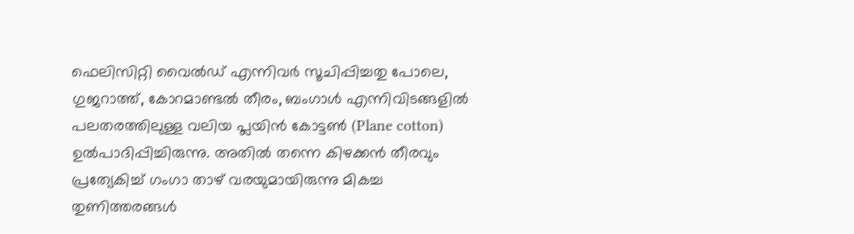ഫെലിസിറ്റി വൈൽഡ് എന്നിവർ സൂചിപ്പിച്ചതു പോലെ, ഗുജറാത്ത്, കോറമാണ്ടൽ തീരം, ബംഗാൾ എന്നിവിടങ്ങളിൽ പലതരത്തിലുള്ള വലിയ പ്ലയിൻ കോട്ടൺ (Plane cotton) ഉൽപാദിപ്പിച്ചിരുന്നു. അതിൽ തന്നെ കിഴക്കൻ തീരവും പ്രത്യേകിച്ച് ഗംഗാ താഴ് വരയുമായിരുന്നു മികച്ച തുണിത്തരങ്ങൾ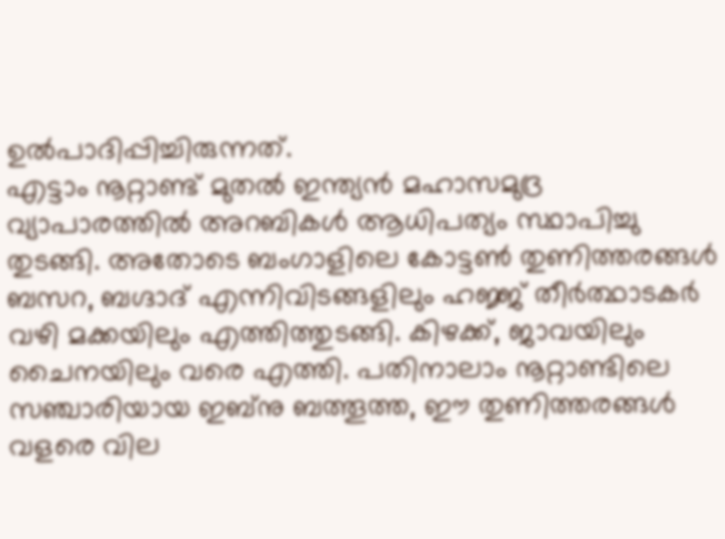ഉൽപാദിപ്പിച്ചിരുന്നത്.
എട്ടാം നൂറ്റാണ്ട് മുതൽ ഇന്ത്യൻ മഹാസമുദ്ര വ്യാപാരത്തിൽ അറബികൾ ആധിപത്യം സ്ഥാപിച്ചു തുടങ്ങി. അതോടെ ബംഗാളിലെ കോട്ടൺ തുണിത്തരങ്ങൾ ബസറ, ബഗ്ദാദ് എന്നിവിടങ്ങളിലും ഹജ്ജ് തീർത്ഥാടകർ വഴി മക്കയിലും എത്തിത്തുടങ്ങി. കിഴക്ക്, ജാവയിലും ചൈനയിലും വരെ എത്തി. പതിനാലാം നൂറ്റാണ്ടിലെ സഞ്ചാരിയായ ഇബ്നു ബത്തൂത്ത, ഈ തുണിത്തരങ്ങൾ വളരെ വില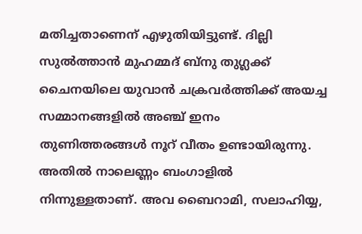മതിച്ചതാണെന് എഴുതിയിട്ടുണ്ട്. ദില്ലി സുൽത്താൻ മുഹമ്മദ് ബ്നു തുഗ്ലക്ക് ചൈനയിലെ യുവാൻ ചക്രവർത്തിക്ക് അയച്ച സമ്മാനങ്ങളിൽ അഞ്ച് ഇനം തുണിത്തരങ്ങൾ നൂറ് വീതം ഉണ്ടായിരുന്നു. അതിൽ നാലെണ്ണം ബംഗാളിൽ നിന്നുള്ളതാണ്. അവ ബൈറാമി, സലാഹിയ്യ,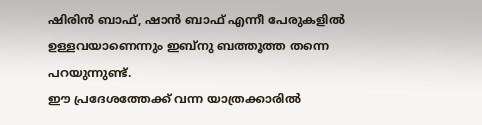ഷിരിൻ ബാഫ്, ഷാൻ ബാഫ് എന്നീ പേരുകളിൽ ഉള്ളവയാണെന്നും ഇബ്നു ബത്തൂത്ത തന്നെ പറയുന്നുണ്ട്.
ഈ പ്രദേശത്തേക്ക് വന്ന യാത്രക്കാരിൽ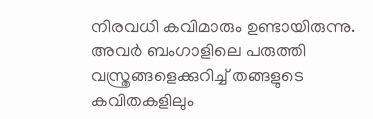നിരവധി കവിമാരും ഉണ്ടായിരുന്നു. അവർ ബംഗാളിലെ പരുത്തി വസ്ത്രങ്ങളെക്കുറിച്ച് തങ്ങളുടെ കവിതകളിലും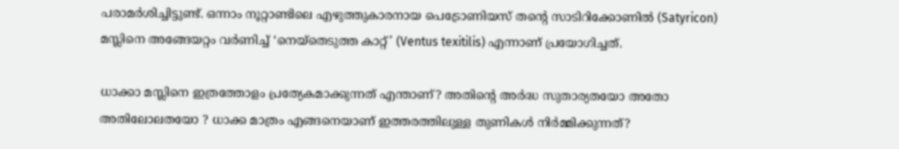പരാമർശിച്ചിട്ടുണ്ട്. ഒന്നാം നൂറ്റാണ്ടിലെ എഴുത്തുകാരനായ പെട്രോണിയസ് തൻ്റെ സാടിറിക്കോണിൽ (Satyricon) മസ്ലിനെ അങ്ങേയറ്റം വർണിച്ച് ‘നെയ്തെടുത്ത കാറ്റ്’ (Ventus texitilis) എന്നാണ് പ്രയോഗിച്ചത്.

ധാക്കാ മസ്ലിനെ ഇത്രത്തോളം പ്രത്യേകമാക്കുന്നത് എന്താണ്? അതിൻ്റെ അർദ്ധ സുതാര്യതയോ അതോ അതിലോലതയോ ? ധാക്ക മാത്രം എങ്ങനെയാണ് ഇത്തരത്തിലുള്ള തുണികൾ നിർമ്മിക്കുന്നത്?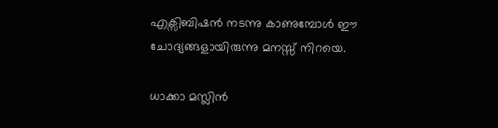എക്സിബിഷൻ നടന്നു കാണുമ്പോൾ ഈ ചോദ്യങ്ങളായിരുന്നു മനസ്സ് നിറയെ.

ധാക്കാ മസ്ലിൻ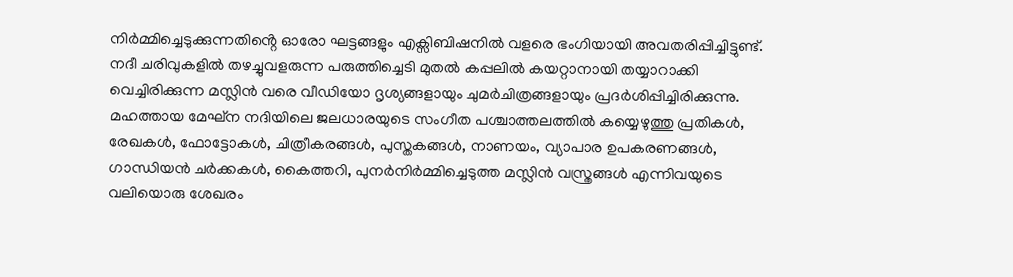നിർമ്മിച്ചെടുക്കുന്നതിൻ്റെ ഓരോ ഘട്ടങ്ങളും എക്സിബിഷനിൽ വളരെ ഭംഗിയായി അവതരിപ്പിച്ചിട്ടുണ്ട്. നദീ ചരിവുകളിൽ തഴച്ചുവളരുന്ന പരുത്തിച്ചെടി മുതൽ കപ്പലിൽ കയറ്റാനായി തയ്യാറാക്കി വെച്ചിരിക്കുന്ന മസ്ലിൻ വരെ വീഡിയോ ദൃശ്യങ്ങളായും ചുമർചിത്രങ്ങളായും പ്രദർശിപ്പിച്ചിരിക്കുന്നു. മഹത്തായ മേഘ്ന നദിയിലെ ജലധാരയുടെ സംഗീത പശ്ചാത്തലത്തിൽ കയ്യെഴുത്തു പ്രതികൾ, രേഖകൾ, ഫോട്ടോകൾ, ചിത്രീകരങ്ങൾ, പുസ്തകങ്ങൾ, നാണയം, വ്യാപാര ഉപകരണങ്ങൾ, ഗാന്ധിയൻ ചർക്കകൾ, കൈത്തറി, പുനർനിർമ്മിച്ചെടുത്ത മസ്ലിൻ വസ്ത്രങ്ങൾ എന്നിവയുടെ വലിയൊരു ശേഖരം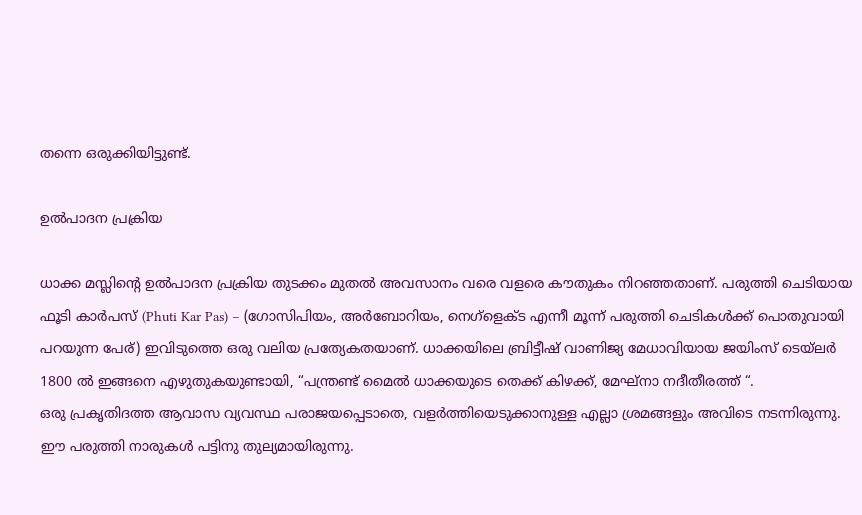തന്നെ ഒരുക്കിയിട്ടുണ്ട്.

ഉൽപാദന പ്രക്രിയ

ധാക്ക മസ്ലിൻ്റെ ഉൽപാദന പ്രക്രിയ തുടക്കം മുതൽ അവസാനം വരെ വളരെ കൗതുകം നിറഞ്ഞതാണ്. പരുത്തി ചെടിയായ ഫൂടി കാർപസ് (Phuti Kar Pas) – (ഗോസിപിയം, അർബോറിയം, നെഗ്ളെക്ട എന്നീ മൂന്ന് പരുത്തി ചെടികൾക്ക് പൊതുവായി പറയുന്ന പേര്) ഇവിടുത്തെ ഒരു വലിയ പ്രത്യേകതയാണ്. ധാക്കയിലെ ബ്രിട്ടീഷ് വാണിജ്യ മേധാവിയായ ജയിംസ് ടെയ്ലർ 1800 ൽ ഇങ്ങനെ എഴുതുകയുണ്ടായി, “പന്ത്രണ്ട് മൈൽ ധാക്കയുടെ തെക്ക് കിഴക്ക്, മേഘ്നാ നദീതീരത്ത് “.
ഒരു പ്രകൃതിദത്ത ആവാസ വ്യവസ്ഥ പരാജയപ്പെടാതെ, വളർത്തിയെടുക്കാനുള്ള എല്ലാ ശ്രമങ്ങളും അവിടെ നടന്നിരുന്നു. ഈ പരുത്തി നാരുകൾ പട്ടിനു തുല്യമായിരുന്നു.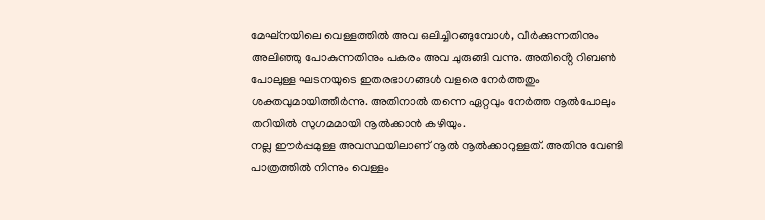മേഘ്നയിലെ വെള്ളത്തിൽ അവ ഒലിച്ചിറങ്ങുമ്പോൾ, വീർക്കുന്നതിനും അലിഞ്ഞു പോകുന്നതിനും പകരം അവ ചുരുങ്ങി വന്നു. അതിൻ്റെ റിബൺ പോലുള്ള ഘടനയുടെ ഇതരഭാഗങ്ങൾ വളരെ നേർത്തതും ശക്തവുമായിത്തീർന്നു. അതിനാൽ തന്നെ ഏറ്റവും നേർത്ത നൂൽപോലും തറിയിൽ സുഗമമായി നൂൽക്കാൻ കഴിയും.
നല്ല ഈർപ്പമുള്ള അവസ്ഥയിലാണ് നൂൽ നൂൽക്കാറുള്ളത്. അതിനു വേണ്ടി പാത്രത്തിൽ നിന്നും വെള്ളം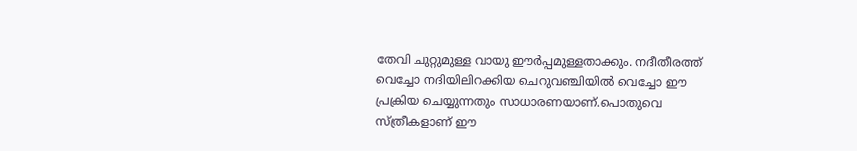തേവി ചുറ്റുമുള്ള വായു ഈർപ്പമുള്ളതാക്കും. നദീതീരത്ത് വെച്ചോ നദിയിലിറക്കിയ ചെറുവഞ്ചിയിൽ വെച്ചോ ഈ പ്രക്രിയ ചെയ്യുന്നതും സാധാരണയാണ്.പൊതുവെ സ്ത്രീകളാണ് ഈ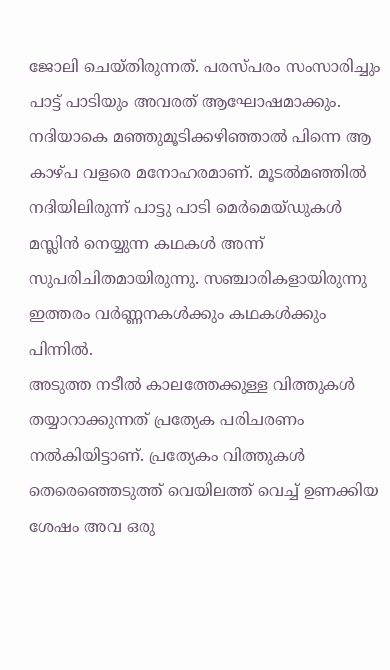ജോലി ചെയ്തിരുന്നത്. പരസ്പരം സംസാരിച്ചും പാട്ട് പാടിയും അവരത് ആഘോഷമാക്കും. നദിയാകെ മഞ്ഞുമൂടിക്കഴിഞ്ഞാൽ പിന്നെ ആ കാഴ്പ വളരെ മനോഹരമാണ്. മൂടൽമഞ്ഞിൽ നദിയിലിരുന്ന് പാട്ടു പാടി മെർമെയ്ഡുകൾ മസ്ലിൻ നെയ്യുന്ന കഥകൾ അന്ന് സുപരിചിതമായിരുന്നു. സഞ്ചാരികളായിരുന്നു ഇത്തരം വർണ്ണനകൾക്കും കഥകൾക്കും പിന്നിൽ.
അടുത്ത നടീൽ കാലത്തേക്കുള്ള വിത്തുകൾ തയ്യാറാക്കുന്നത് പ്രത്യേക പരിചരണം നൽകിയിട്ടാണ്. പ്രത്യേകം വിത്തുകൾ തെരെഞ്ഞെടുത്ത് വെയിലത്ത് വെച്ച് ഉണക്കിയ ശേഷം അവ ഒരു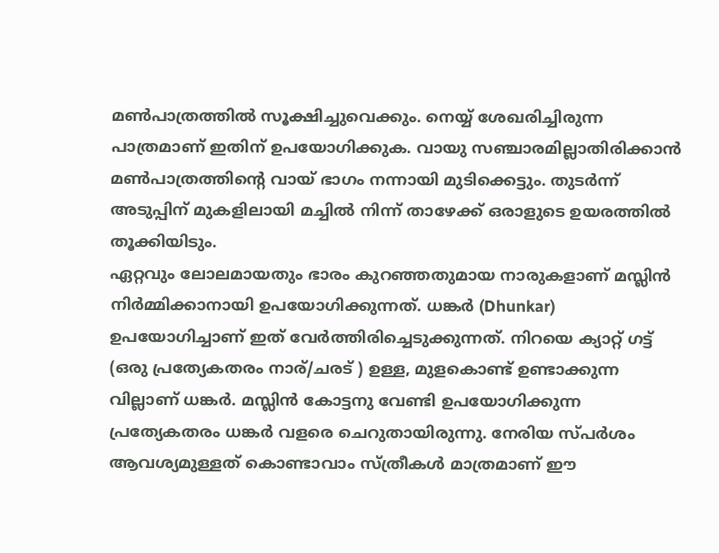മൺപാത്രത്തിൽ സൂക്ഷിച്ചുവെക്കും. നെയ്യ് ശേഖരിച്ചിരുന്ന പാത്രമാണ് ഇതിന് ഉപയോഗിക്കുക. വായു സഞ്ചാരമില്ലാതിരിക്കാൻ മൺപാത്രത്തിൻ്റെ വായ് ഭാഗം നന്നായി മുടിക്കെട്ടും. തുടർന്ന് അടുപ്പിന് മുകളിലായി മച്ചിൽ നിന്ന് താഴേക്ക് ഒരാളുടെ ഉയരത്തിൽ തൂക്കിയിടും.
ഏറ്റവും ലോലമായതും ഭാരം കുറഞ്ഞതുമായ നാരുകളാണ് മസ്ലിൻ നിർമ്മിക്കാനായി ഉപയോഗിക്കുന്നത്. ധങ്കർ (Dhunkar) ഉപയോഗിച്ചാണ് ഇത് വേർത്തിരിച്ചെടുക്കുന്നത്. നിറയെ ക്യാറ്റ് ഗട്ട് (ഒരു പ്രത്യേകതരം നാര്/ചരട് ) ഉള്ള, മുളകൊണ്ട് ഉണ്ടാക്കുന്ന വില്ലാണ് ധങ്കർ. മസ്ലിൻ കോട്ടനു വേണ്ടി ഉപയോഗിക്കുന്ന പ്രത്യേകതരം ധങ്കർ വളരെ ചെറുതായിരുന്നു. നേരിയ സ്പർശം ആവശ്യമുള്ളത് കൊണ്ടാവാം സ്ത്രീകൾ മാത്രമാണ് ഈ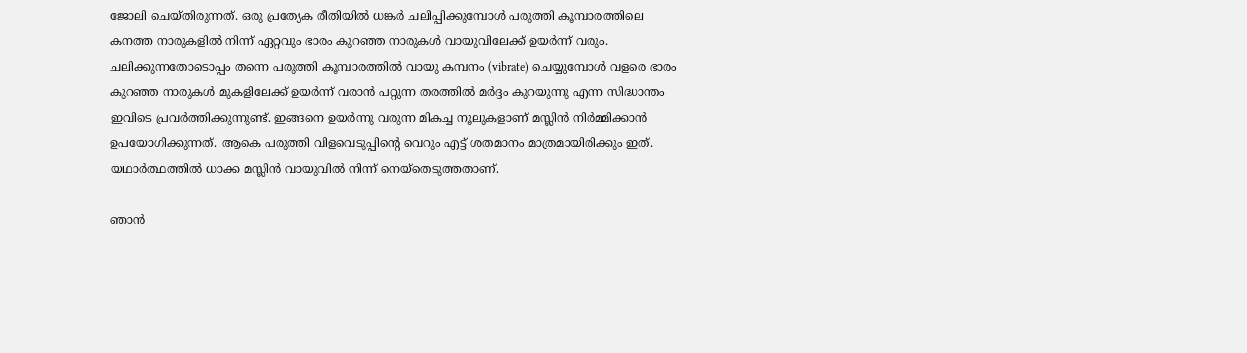ജോലി ചെയ്തിരുന്നത്. ഒരു പ്രത്യേക രീതിയിൽ ധങ്കർ ചലിപ്പിക്കുമ്പോൾ പരുത്തി കൂമ്പാരത്തിലെ കനത്ത നാരുകളിൽ നിന്ന് ഏറ്റവും ഭാരം കുറഞ്ഞ നാരുകൾ വായുവിലേക്ക് ഉയർന്ന് വരും. ചലിക്കുന്നതോടൊപ്പം തന്നെ പരുത്തി കൂമ്പാരത്തിൽ വായു കമ്പനം (vibrate) ചെയ്യുമ്പോൾ വളരെ ഭാരം കുറഞ്ഞ നാരുകൾ മുകളിലേക്ക് ഉയർന്ന് വരാൻ പറ്റുന്ന തരത്തിൽ മർദ്ദം കുറയുന്നു എന്ന സിദ്ധാന്തം ഇവിടെ പ്രവർത്തിക്കുന്നുണ്ട്. ഇങ്ങനെ ഉയർന്നു വരുന്ന മികച്ച നൂലുകളാണ് മസ്ലിൻ നിർമ്മിക്കാൻ ഉപയോഗിക്കുന്നത്. ആകെ പരുത്തി വിളവെടുപ്പിൻ്റെ വെറും എട്ട് ശതമാനം മാത്രമായിരിക്കും ഇത്.
യഥാർത്ഥത്തിൽ ധാക്ക മസ്ലിൻ വായുവിൽ നിന്ന് നെയ്തെടുത്തതാണ്.

ഞാൻ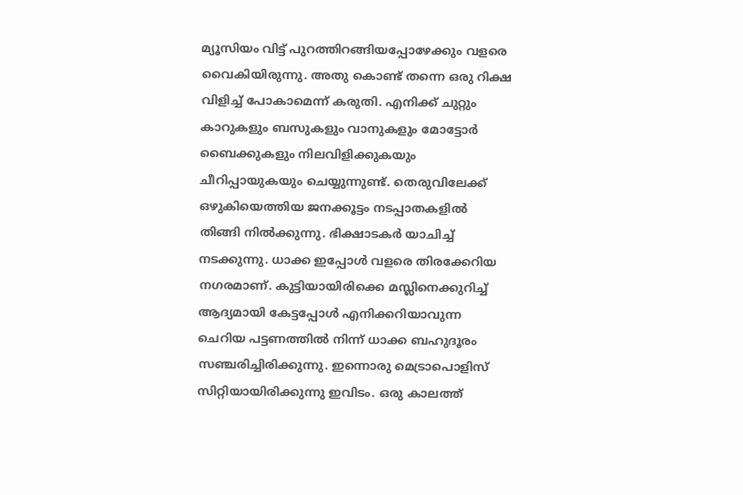മ്യൂസിയം വിട്ട് പുറത്തിറങ്ങിയപ്പോഴേക്കും വളരെ വൈകിയിരുന്നു. അതു കൊണ്ട് തന്നെ ഒരു റിക്ഷ വിളിച്ച് പോകാമെന്ന് കരുതി. എനിക്ക് ചുറ്റും കാറുകളും ബസുകളും വാനുകളും മോട്ടോർ ബൈക്കുകളും നിലവിളിക്കുകയും ചീറിപ്പായുകയും ചെയ്യുന്നുണ്ട്. തെരുവിലേക്ക് ഒഴുകിയെത്തിയ ജനക്കൂട്ടം നടപ്പാതകളിൽ തിങ്ങി നിൽക്കുന്നു. ഭിക്ഷാടകർ യാചിച്ച് നടക്കുന്നു. ധാക്ക ഇപ്പോൾ വളരെ തിരക്കേറിയ നഗരമാണ്. കുട്ടിയായിരിക്കെ മസ്ലിനെക്കുറിച്ച് ആദ്യമായി കേട്ടപ്പോൾ എനിക്കറിയാവുന്ന ചെറിയ പട്ടണത്തിൽ നിന്ന് ധാക്ക ബഹുദൂരം സഞ്ചരിച്ചിരിക്കുന്നു. ഇന്നൊരു മെട്രാപൊളിസ് സിറ്റിയായിരിക്കുന്നു ഇവിടം. ഒരു കാലത്ത്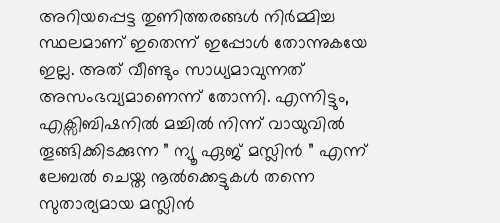അറിയപ്പെട്ട തുണിത്തരങ്ങൾ നിർമ്മിച്ച സ്ഥലമാണ് ഇതെന്ന് ഇപ്പോൾ തോന്നുകയേ ഇല്ല. അത് വീണ്ടും സാധ്യമാവുന്നത് അസംഭവ്യമാണെന്ന് തോന്നി. എന്നിട്ടും, എക്സിബിഷനിൽ മച്ചിൽ നിന്ന് വായുവിൽ തൂങ്ങിക്കിടക്കുന്ന ” ന്യൂ ഏജ് മസ്ലിൻ ” എന്ന് ലേബൽ ചെയ്ത നൂൽക്കെട്ടുകൾ തന്നെ സുതാര്യമായ മസ്ലിൻ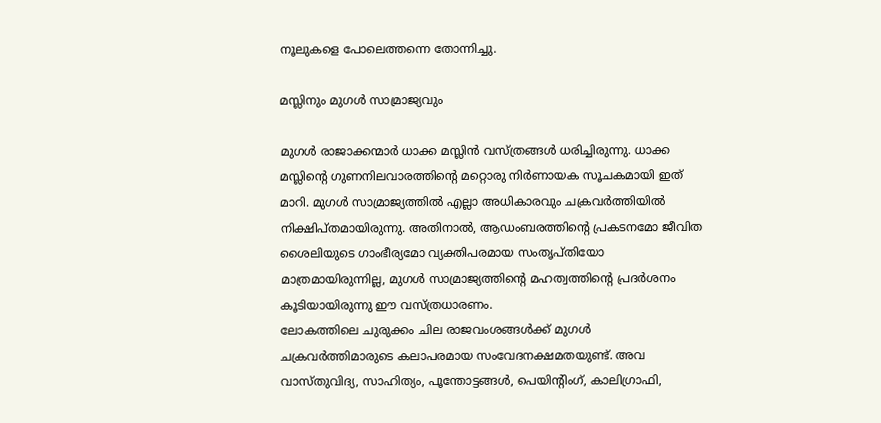നൂലുകളെ പോലെത്തന്നെ തോന്നിച്ചു.

മസ്ലിനും മുഗൾ സാമ്രാജ്യവും

മുഗൾ രാജാക്കന്മാർ ധാക്ക മസ്ലിൻ വസ്ത്രങ്ങൾ ധരിച്ചിരുന്നു. ധാക്ക മസ്ലിൻ്റെ ഗുണനിലവാരത്തിൻ്റെ മറ്റൊരു നിർണായക സൂചകമായി ഇത് മാറി. മുഗൾ സാമ്രാജ്യത്തിൽ എല്ലാ അധികാരവും ചക്രവർത്തിയിൽ നിക്ഷിപ്തമായിരുന്നു. അതിനാൽ, ആഡംബരത്തിൻ്റെ പ്രകടനമോ ജീവിത ശൈലിയുടെ ഗാംഭീര്യമോ വ്യക്തിപരമായ സംതൃപ്തിയോ മാത്രമായിരുന്നില്ല, മുഗൾ സാമ്രാജ്യത്തിൻ്റെ മഹത്വത്തിൻ്റെ പ്രദർശനം കൂടിയായിരുന്നു ഈ വസ്ത്രധാരണം.
ലോകത്തിലെ ചുരുക്കം ചില രാജവംശങ്ങൾക്ക് മുഗൾ ചക്രവർത്തിമാരുടെ കലാപരമായ സംവേദനക്ഷമതയുണ്ട്. അവ വാസ്തുവിദ്യ, സാഹിത്യം, പൂന്തോട്ടങ്ങൾ, പെയിൻ്റിംഗ്, കാലിഗ്രാഫി,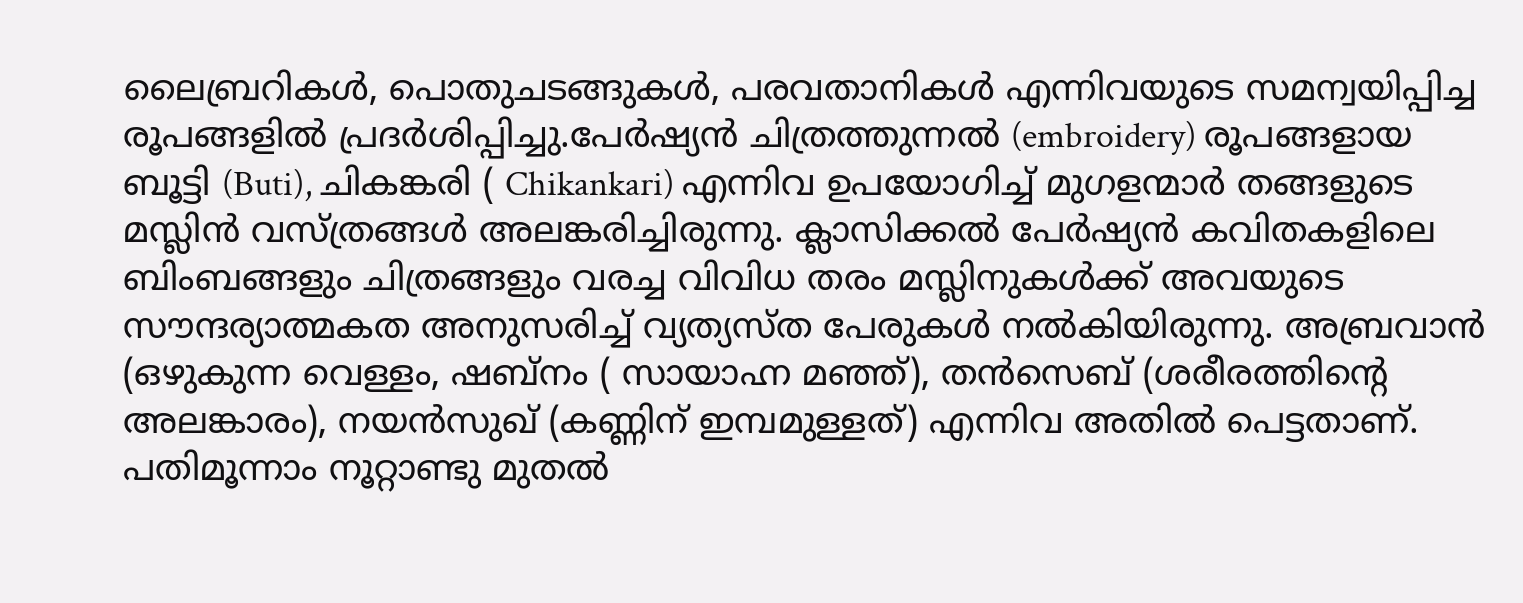ലൈബ്രറികൾ, പൊതുചടങ്ങുകൾ, പരവതാനികൾ എന്നിവയുടെ സമന്വയിപ്പിച്ച രൂപങ്ങളിൽ പ്രദർശിപ്പിച്ചു.പേർഷ്യൻ ചിത്രത്തുന്നൽ (embroidery) രൂപങ്ങളായ ബൂട്ടി (Buti), ചികങ്കരി ( Chikankari) എന്നിവ ഉപയോഗിച്ച് മുഗളന്മാർ തങ്ങളുടെ മസ്ലിൻ വസ്ത്രങ്ങൾ അലങ്കരിച്ചിരുന്നു. ക്ലാസിക്കൽ പേർഷ്യൻ കവിതകളിലെ ബിംബങ്ങളും ചിത്രങ്ങളും വരച്ച വിവിധ തരം മസ്ലിനുകൾക്ക് അവയുടെ സൗന്ദര്യാത്മകത അനുസരിച്ച് വ്യത്യസ്ത പേരുകൾ നൽകിയിരുന്നു. അബ്രവാൻ (ഒഴുകുന്ന വെള്ളം, ഷബ്നം ( സായാഹ്ന മഞ്ഞ്), തൻസെബ് (ശരീരത്തിൻ്റെ അലങ്കാരം), നയൻസുഖ് (കണ്ണിന് ഇമ്പമുള്ളത്) എന്നിവ അതിൽ പെട്ടതാണ്. പതിമൂന്നാം നൂറ്റാണ്ടു മുതൽ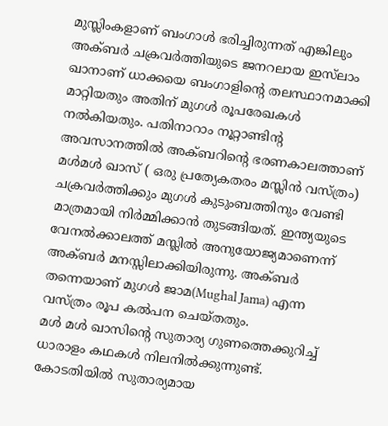മുസ്ലിംകളാണ് ബംഗാൾ ഭരിച്ചിരുന്നത് എങ്കിലും അക്ബർ ചക്രവർത്തിയുടെ ജനറലായ ഇസ്‌ലാം ഖാനാണ് ധാക്കയെ ബംഗാളിൻ്റെ തലസ്ഥാനമാക്കി മാറ്റിയതും അതിന് മുഗൾ രൂപരേഖകൾ നൽകിയതും. പതിനാറാം നൂറ്റാണ്ടിൻ്റ അവസാനത്തിൽ അക്ബറിൻ്റെ ഭരണകാലത്താണ് മൾമൾ ഖാസ് ( ഒരു പ്രത്യേകതരം മസ്ലിൻ വസ്ത്രം) ചക്രവർത്തിക്കും മുഗൾ കുടുംബത്തിനും വേണ്ടി മാത്രമായി നിർമ്മിക്കാൻ തുടങ്ങിയത്. ഇന്ത്യയുടെ വേനൽക്കാലത്ത് മസ്ലിൽ അനുയോജ്യമാണെന്ന് അക്ബർ മനസ്സിലാക്കിയിരുന്നു. അക്ബർ തന്നെയാണ് മുഗൾ ജാമ(Mughal Jama) എന്ന വസ്ത്രം രൂപ കൽപന ചെയ്തതും.
മൾ മൾ ഖാസിൻ്റെ സുതാര്യ ഗുണത്തെക്കുറിച്ച് ധാരാളം കഥകൾ നിലനിൽക്കുന്നുണ്ട്. കോടതിയിൽ സുതാര്യമായ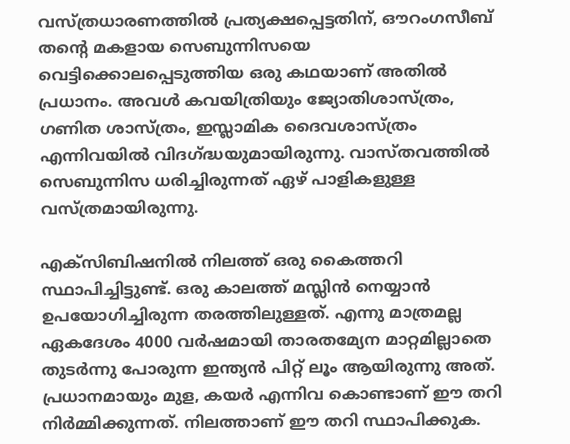വസ്ത്രധാരണത്തിൽ പ്രത്യക്ഷപ്പെട്ടതിന്, ഔറംഗസീബ് തൻ്റെ മകളായ സെബുന്നിസയെ വെട്ടിക്കൊലപ്പെടുത്തിയ ഒരു കഥയാണ് അതിൽ പ്രധാനം. അവൾ കവയിത്രിയും ജ്യോതിശാസ്ത്രം, ഗണിത ശാസ്ത്രം, ഇസ്ലാമിക ദൈവശാസ്ത്രം എന്നിവയിൽ വിദഗ്ദ്ധയുമായിരുന്നു. വാസ്തവത്തിൽ സെബുന്നിസ ധരിച്ചിരുന്നത് ഏഴ് പാളികളുള്ള വസ്ത്രമായിരുന്നു.

എക്സിബിഷനിൽ നിലത്ത് ഒരു കൈത്തറി സ്ഥാപിച്ചിട്ടുണ്ട്. ഒരു കാലത്ത് മസ്ലിൻ നെയ്യാൻ ഉപയോഗിച്ചിരുന്ന തരത്തിലുള്ളത്. എന്നു മാത്രമല്ല ഏകദേശം 4000 വർഷമായി താരതമ്യേന മാറ്റമില്ലാതെ തുടർന്നു പോരുന്ന ഇന്ത്യൻ പിറ്റ് ലൂം ആയിരുന്നു അത്. പ്രധാനമായും മുള, കയർ എന്നിവ കൊണ്ടാണ് ഈ തറി നിർമ്മിക്കുന്നത്. നിലത്താണ് ഈ തറി സ്ഥാപിക്കുക.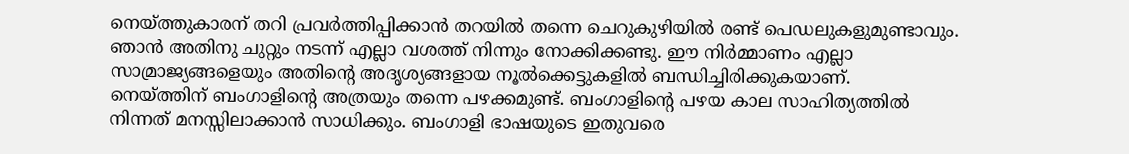നെയ്ത്തുകാരന് തറി പ്രവർത്തിപ്പിക്കാൻ തറയിൽ തന്നെ ചെറുകുഴിയിൽ രണ്ട് പെഡലുകളുമുണ്ടാവും. ഞാൻ അതിനു ചുറ്റും നടന്ന് എല്ലാ വശത്ത് നിന്നും നോക്കിക്കണ്ടു. ഈ നിർമ്മാണം എല്ലാ സാമ്രാജ്യങ്ങളെയും അതിൻ്റെ അദൃശ്യങ്ങളായ നൂൽക്കെട്ടുകളിൽ ബന്ധിച്ചിരിക്കുകയാണ്.
നെയ്ത്തിന് ബംഗാളിൻ്റെ അത്രയും തന്നെ പഴക്കമുണ്ട്. ബംഗാളിൻ്റെ പഴയ കാല സാഹിത്യത്തിൽ നിന്നത് മനസ്സിലാക്കാൻ സാധിക്കും. ബംഗാളി ഭാഷയുടെ ഇതുവരെ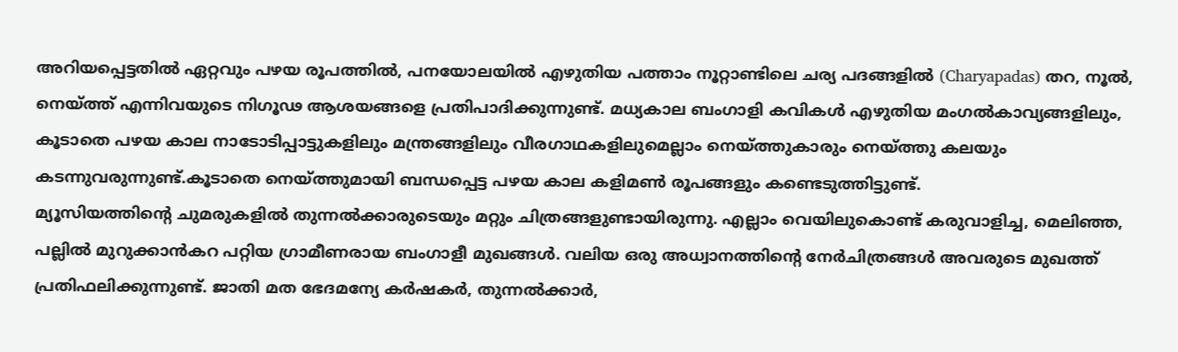അറിയപ്പെട്ടതിൽ ഏറ്റവും പഴയ രൂപത്തിൽ, പനയോലയിൽ എഴുതിയ പത്താം നൂറ്റാണ്ടിലെ ചര്യ പദങ്ങളിൽ (Charyapadas) തറ, നൂൽ, നെയ്ത്ത് എന്നിവയുടെ നിഗൂഢ ആശയങ്ങളെ പ്രതിപാദിക്കുന്നുണ്ട്. മധ്യകാല ബംഗാളി കവികൾ എഴുതിയ മംഗൽകാവ്യങ്ങളിലും, കൂടാതെ പഴയ കാല നാടോടിപ്പാട്ടുകളിലും മന്ത്രങ്ങളിലും വീരഗാഥകളിലുമെല്ലാം നെയ്ത്തുകാരും നെയ്ത്തു കലയും കടന്നുവരുന്നുണ്ട്.കൂടാതെ നെയ്ത്തുമായി ബന്ധപ്പെട്ട പഴയ കാല കളിമൺ രൂപങ്ങളും കണ്ടെടുത്തിട്ടുണ്ട്.
മ്യൂസിയത്തിൻ്റെ ചുമരുകളിൽ തുന്നൽക്കാരുടെയും മറ്റും ചിത്രങ്ങളുണ്ടായിരുന്നു. എല്ലാം വെയിലുകൊണ്ട് കരുവാളിച്ച, മെലിഞ്ഞ, പല്ലിൽ മുറുക്കാൻകറ പറ്റിയ ഗ്രാമീണരായ ബംഗാളീ മുഖങ്ങൾ. വലിയ ഒരു അധ്വാനത്തിൻ്റെ നേർചിത്രങ്ങൾ അവരുടെ മുഖത്ത് പ്രതിഫലിക്കുന്നുണ്ട്. ജാതി മത ഭേദമന്യേ കർഷകർ, തുന്നൽക്കാർ,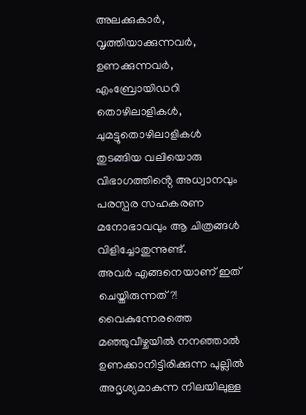അലക്കുകാർ, വൃത്തിയാക്കുന്നവർ, ഉണക്കുന്നവർ, എംബ്രോയിഡറി തൊഴിലാളികൾ, ചുമട്ടുതൊഴിലാളികൾ തുടങ്ങിയ വലിയൊരു വിഭാഗത്തിൻ്റെ അധ്വാനവും പരസ്പര സഹകരണ മനോഭാവവും ആ ചിത്രങ്ങൾ വിളിച്ചോതുന്നുണ്ട്.
അവർ എങ്ങനെയാണ്‌ ഇത് ചെയ്തിരുന്നത്?! വൈകുന്നേരത്തെ മഞ്ഞുവീഴ്ചയിൽ നനഞ്ഞാൽ ഉണക്കാനിട്ടിരിക്കുന്ന പുല്ലിൽ അദൃശ്യമാകുന്ന നിലയിലുള്ള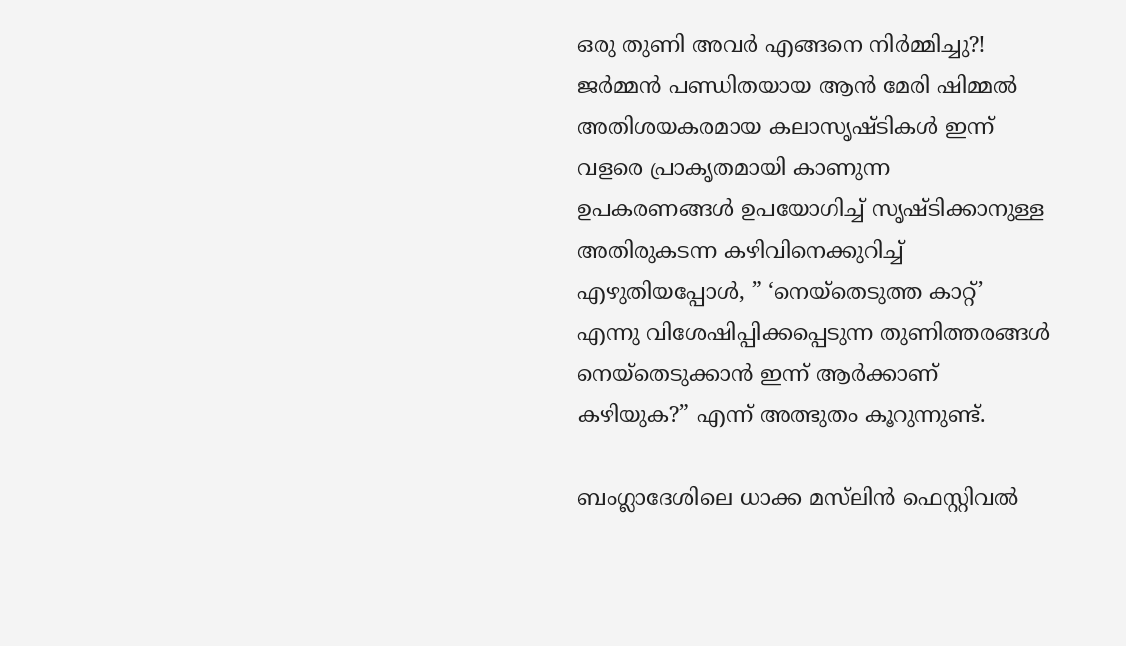ഒരു തുണി അവർ എങ്ങനെ നിർമ്മിച്ചു?! ജർമ്മൻ പണ്ഡിതയായ ആൻ മേരി ഷിമ്മൽ അതിശയകരമായ കലാസൃഷ്ടികൾ ഇന്ന് വളരെ പ്രാകൃതമായി കാണുന്ന ഉപകരണങ്ങൾ ഉപയോഗിച്ച് സൃഷ്ടിക്കാനുള്ള അതിരുകടന്ന കഴിവിനെക്കുറിച്ച് എഴുതിയപ്പോൾ, ” ‘നെയ്തെടുത്ത കാറ്റ്’ എന്നു വിശേഷിപ്പിക്കപ്പെടുന്ന തുണിത്തരങ്ങൾ നെയ്തെടുക്കാൻ ഇന്ന് ആർക്കാണ് കഴിയുക?” എന്ന് അത്ഭുതം കൂറുന്നുണ്ട്.

ബംഗ്ലാദേശിലെ ധാക്ക മസ്‌ലിൻ ഫെസ്റ്റിവൽ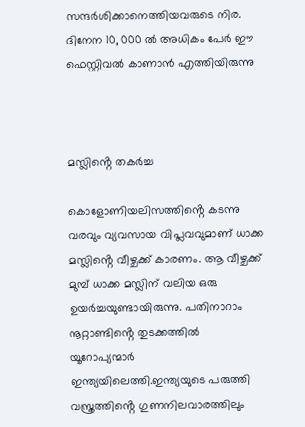സന്ദർശിക്കാനെത്തിയവരുടെ നിര. ദിനേന 10, 000 ൽ അധികം പേർ ഈ ഫെസ്റ്റിവൽ കാണാൻ എത്തിയിരുന്നു



മസ്ലിൻ്റെ തകർച്ച

കൊളോണിയലിസത്തിൻ്റെ കടന്നു വരവും വ്യവസായ വിപ്ലവവുമാണ് ധാക്ക മസ്ലിൻ്റെ വീഴ്ചക്ക് കാരണം. ആ വീഴ്ചക്ക് മുമ്പ് ധാക്ക മസ്ലിന് വലിയ ഒരു ഉയർച്ചയുണ്ടായിരുന്നു. പതിനാറാം നൂറ്റാണ്ടിൻ്റെ തുടക്കത്തിൽ യൂറോപ്യന്മാർ ഇന്ത്യയിലെത്തി.ഇന്ത്യയുടെ പരുത്തി വസ്ത്രത്തിൻ്റെ ഗുണനിലവാരത്തിലും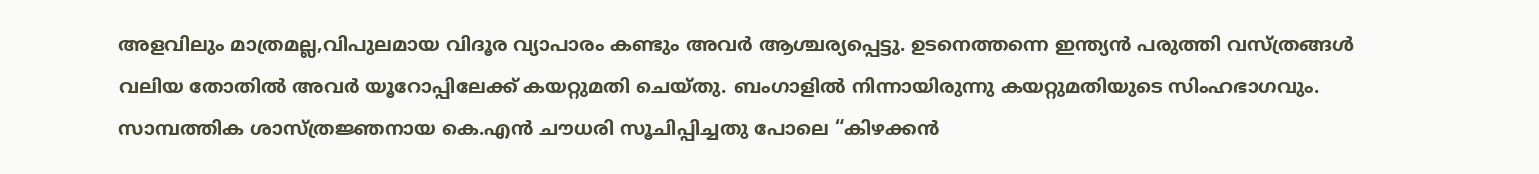അളവിലും മാത്രമല്ല,വിപുലമായ വിദൂര വ്യാപാരം കണ്ടും അവർ ആശ്ചര്യപ്പെട്ടു. ഉടനെത്തന്നെ ഇന്ത്യൻ പരുത്തി വസ്ത്രങ്ങൾ വലിയ തോതിൽ അവർ യൂറോപ്പിലേക്ക് കയറ്റുമതി ചെയ്തു. ബംഗാളിൽ നിന്നായിരുന്നു കയറ്റുമതിയുടെ സിംഹഭാഗവും. സാമ്പത്തിക ശാസ്ത്രജ്ഞനായ കെ.എൻ ചൗധരി സൂചിപ്പിച്ചതു പോലെ “കിഴക്കൻ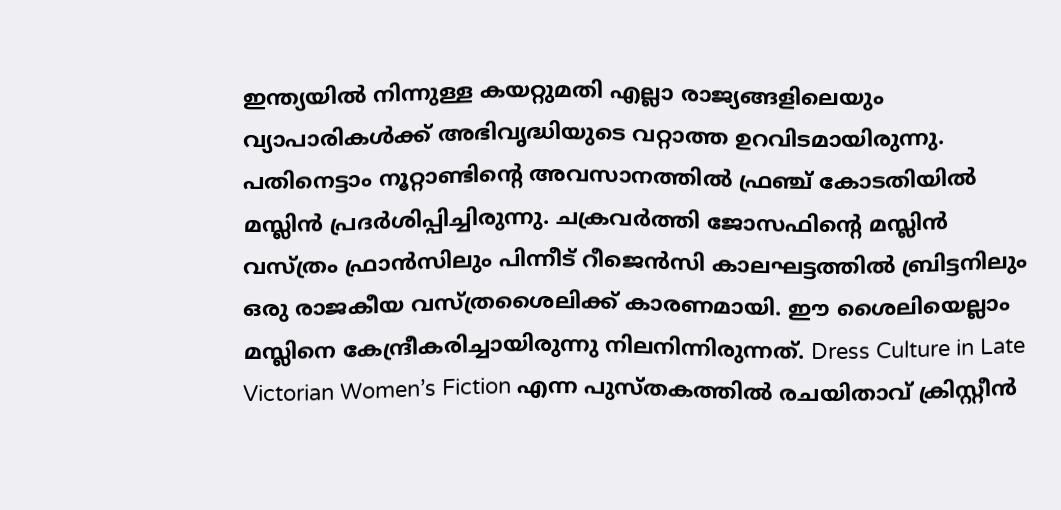ഇന്ത്യയിൽ നിന്നുള്ള കയറ്റുമതി എല്ലാ രാജ്യങ്ങളിലെയും വ്യാപാരികൾക്ക് അഭിവൃദ്ധിയുടെ വറ്റാത്ത ഉറവിടമായിരുന്നു.
പതിനെട്ടാം നൂറ്റാണ്ടിൻ്റെ അവസാനത്തിൽ ഫ്രഞ്ച് കോടതിയിൽ മസ്ലിൻ പ്രദർശിപ്പിച്ചിരുന്നു. ചക്രവർത്തി ജോസഫിൻ്റെ മസ്ലിൻ വസ്ത്രം ഫ്രാൻസിലും പിന്നീട് റീജെൻസി കാലഘട്ടത്തിൽ ബ്രിട്ടനിലും ഒരു രാജകീയ വസ്ത്രശൈലിക്ക് കാരണമായി. ഈ ശൈലിയെല്ലാം മസ്ലിനെ കേന്ദ്രീകരിച്ചായിരുന്നു നിലനിന്നിരുന്നത്. Dress Culture in Late Victorian Women’s Fiction എന്ന പുസ്തകത്തിൽ രചയിതാവ് ക്രിസ്റ്റീൻ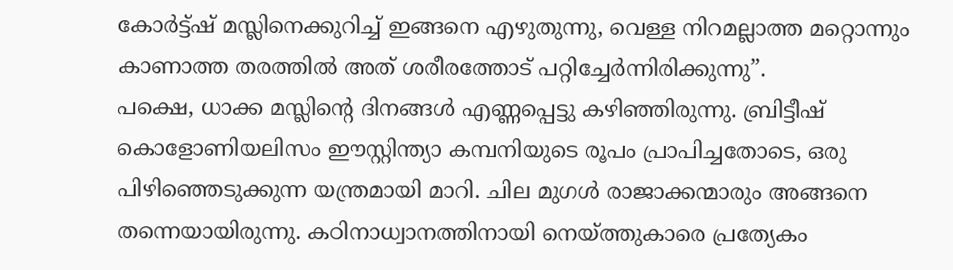കോർട്ട്ഷ് മസ്ലിനെക്കുറിച്ച് ഇങ്ങനെ എഴുതുന്നു, വെള്ള നിറമല്ലാത്ത മറ്റൊന്നും കാണാത്ത തരത്തിൽ അത് ശരീരത്തോട് പറ്റിച്ചേർന്നിരിക്കുന്നു”.
പക്ഷെ, ധാക്ക മസ്ലിൻ്റെ ദിനങ്ങൾ എണ്ണപ്പെട്ടു കഴിഞ്ഞിരുന്നു. ബ്രിട്ടീഷ് കൊളോണിയലിസം ഈസ്റ്റിന്ത്യാ കമ്പനിയുടെ രൂപം പ്രാപിച്ചതോടെ, ഒരു പിഴിഞ്ഞെടുക്കുന്ന യന്ത്രമായി മാറി. ചില മുഗൾ രാജാക്കന്മാരും അങ്ങനെ തന്നെയായിരുന്നു. കഠിനാധ്വാനത്തിനായി നെയ്ത്തുകാരെ പ്രത്യേകം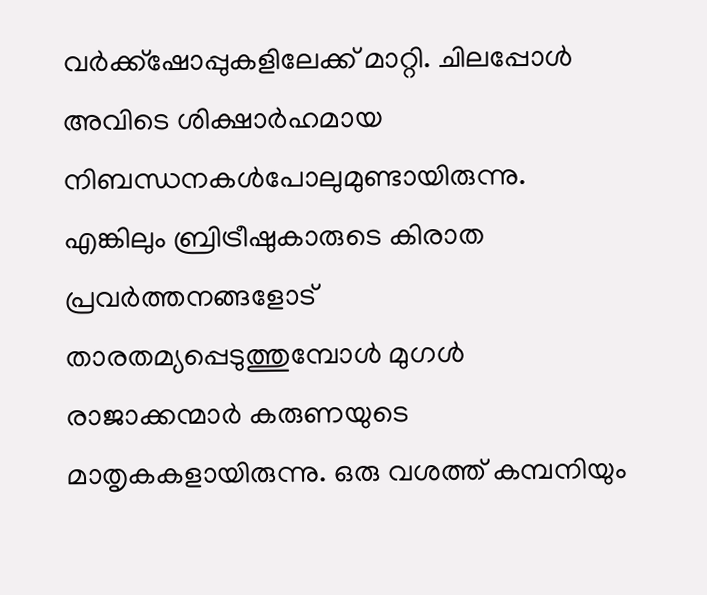വർക്ക്ഷോപ്പുകളിലേക്ക് മാറ്റി. ചിലപ്പോൾ അവിടെ ശിക്ഷാർഹമായ നിബന്ധനകൾപോലുമുണ്ടായിരുന്നു. എങ്കിലും ബ്രിട്രീഷുകാരുടെ കിരാത പ്രവർത്തനങ്ങളോട് താരതമ്യപ്പെടുത്തുമ്പോൾ മുഗൾ രാജാക്കന്മാർ കരുണയുടെ മാതൃകകളായിരുന്നു. ഒരു വശത്ത് കമ്പനിയും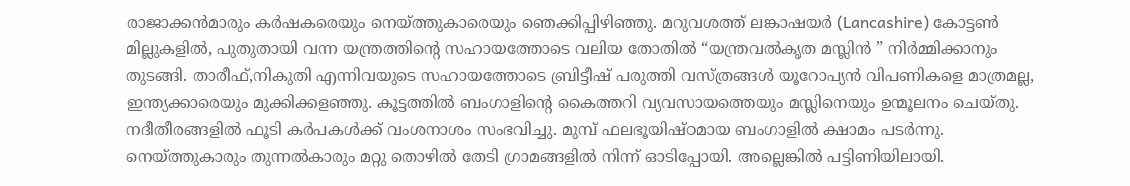രാജാക്കൻമാരും കർഷകരെയും നെയ്ത്തുകാരെയും ഞെക്കിപ്പിഴിഞ്ഞു. മറുവശത്ത് ലങ്കാഷയർ (Lancashire) കോട്ടൺ മില്ലുകളിൽ, പുതുതായി വന്ന യന്ത്രത്തിൻ്റെ സഹായത്തോടെ വലിയ തോതിൽ “യന്ത്രവൽകൃത മസ്ലിൻ ” നിർമ്മിക്കാനും തുടങ്ങി. താരീഫ്,നികുതി എന്നിവയുടെ സഹായത്തോടെ ബ്രിട്ടീഷ് പരുത്തി വസ്ത്രങ്ങൾ യൂറോപ്യൻ വിപണികളെ മാത്രമല്ല, ഇന്ത്യക്കാരെയും മുക്കിക്കളഞ്ഞു. കൂട്ടത്തിൽ ബംഗാളിൻ്റെ കൈത്തറി വ്യവസായത്തെയും മസ്ലിനെയും ഉന്മൂലനം ചെയ്തു.
നദീതീരങ്ങളിൽ ഫൂടി കർപകൾക്ക് വംശനാശം സംഭവിച്ചു. മുമ്പ് ഫലഭൂയിഷ്ഠമായ ബംഗാളിൽ ക്ഷാമം പടർന്നു. നെയ്ത്തുകാരും തുന്നൽകാരും മറ്റു തൊഴിൽ തേടി ഗ്രാമങ്ങളിൽ നിന്ന് ഓടിപ്പോയി. അല്ലെങ്കിൽ പട്ടിണിയിലായി.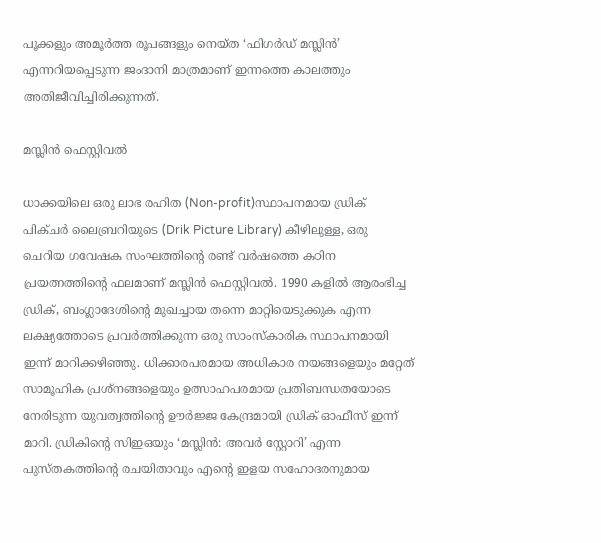പൂക്കളും അമൂർത്ത രൂപങ്ങളും നെയ്ത ‘ഫിഗർഡ് മസ്ലിൻ’ എന്നറിയപ്പെടുന്ന ജംദാനി മാത്രമാണ് ഇന്നത്തെ കാലത്തും അതിജീവിച്ചിരിക്കുന്നത്.

മസ്ലിൻ ഫെസ്റ്റിവൽ

ധാക്കയിലെ ഒരു ലാഭ രഹിത (Non-profit)സ്ഥാപനമായ ഡ്രിക് പിക്ചർ ലൈബ്രറിയുടെ (Drik Picture Library) കീഴിലുള്ള, ഒരു ചെറിയ ഗവേഷക സംഘത്തിൻ്റെ രണ്ട് വർഷത്തെ കഠിന പ്രയത്നത്തിൻ്റെ ഫലമാണ് മസ്ലിൻ ഫെസ്റ്റിവൽ. 1990 കളിൽ ആരംഭിച്ച ഡ്രിക്, ബംഗ്ലാദേശിൻ്റെ മുഖച്ചായ തന്നെ മാറ്റിയെടുക്കുക എന്ന ലക്ഷ്യത്തോടെ പ്രവർത്തിക്കുന്ന ഒരു സാംസ്കാരിക സ്ഥാപനമായി ഇന്ന് മാറിക്കഴിഞ്ഞു. ധിക്കാരപരമായ അധികാര നയങ്ങളെയും മറ്റേത് സാമൂഹിക പ്രശ്നങ്ങളെയും ഉത്സാഹപരമായ പ്രതിബന്ധതയോടെ നേരിടുന്ന യുവത്വത്തിൻ്റെ ഊർജ്ജ കേന്ദ്രമായി ഡ്രിക് ഓഫീസ് ഇന്ന് മാറി. ഡ്രികിൻ്റെ സിഇഒയും ‘മസ്ലിൻ: അവർ സ്റ്റോറി’ എന്ന പുസ്തകത്തിൻ്റെ രചയിതാവും എൻ്റെ ഇളയ സഹോദരനുമായ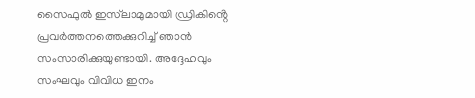സൈഫുൽ ഇസ്‌ലാമുമായി ഡ്രികിൻ്റെ പ്രവർത്തനത്തെക്കുറിച്ച് ഞാൻ സംസാരിക്കുയുണ്ടായി. അദ്ദേഹവും സംഘവും വിവിധ ഇനം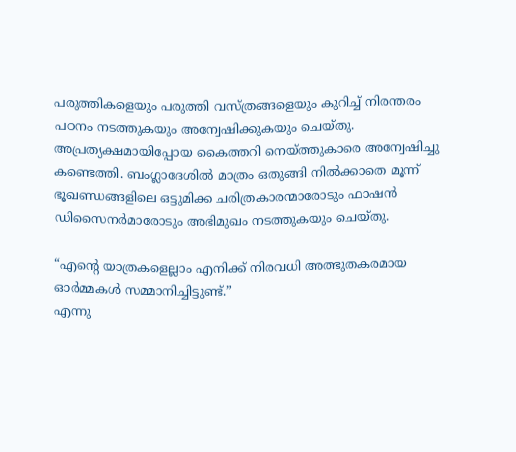പരുത്തികളെയും പരുത്തി വസ്ത്രങ്ങളെയും കുറിച്ച് നിരന്തരം പഠനം നടത്തുകയും അന്വേഷിക്കുകയും ചെയ്തു. അപ്രത്യക്ഷമായിപ്പോയ കൈത്തറി നെയ്ത്തുകാരെ അന്വേഷിച്ചു കണ്ടെത്തി. ബംഗ്ലാദേശിൽ മാത്രം ഒതുങ്ങി നിൽക്കാതെ മൂന്ന് ഭൂഖണ്ഡങ്ങളിലെ ഒട്ടുമിക്ക ചരിത്രകാരന്മാരോടും ഫാഷൻ ഡിസൈനർമാരോടും അഭിമുഖം നടത്തുകയും ചെയ്തു.

“എൻ്റെ യാത്രകളെല്ലാം എനിക്ക് നിരവധി അത്ഭുതകരമായ ഓർമ്മകൾ സമ്മാനിച്ചിട്ടുണ്ട്.”
എന്നു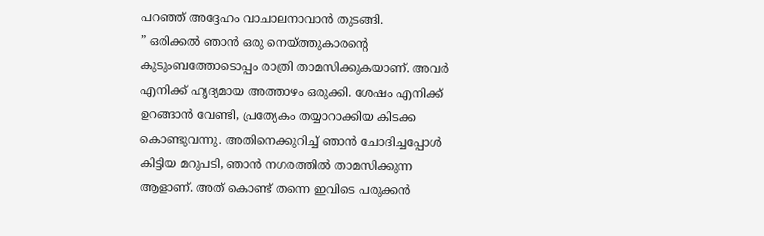പറഞ്ഞ് അദ്ദേഹം വാചാലനാവാൻ തുടങ്ങി.
” ഒരിക്കൽ ഞാൻ ഒരു നെയ്ത്തുകാരൻ്റെ കുടുംബത്തോടൊപ്പം രാത്രി താമസിക്കുകയാണ്. അവർ എനിക്ക് ഹൃദ്യമായ അത്താഴം ഒരുക്കി. ശേഷം എനിക്ക് ഉറങ്ങാൻ വേണ്ടി, പ്രത്യേകം തയ്യാറാക്കിയ കിടക്ക കൊണ്ടുവന്നു. അതിനെക്കുറിച്ച് ഞാൻ ചോദിച്ചപ്പോൾ കിട്ടിയ മറുപടി, ഞാൻ നഗരത്തിൽ താമസിക്കുന്ന ആളാണ്. അത് കൊണ്ട് തന്നെ ഇവിടെ പരുക്കൻ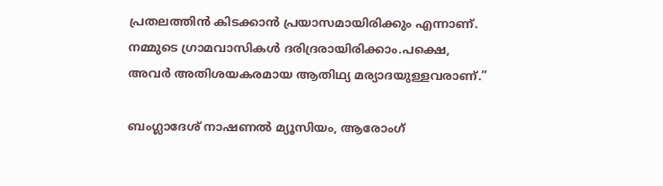പ്രതലത്തിൻ കിടക്കാൻ പ്രയാസമായിരിക്കും എന്നാണ്. നമ്മുടെ ഗ്രാമവാസികൾ ദരിദ്രരായിരിക്കാം.പക്ഷെ, അവർ അതിശയകരമായ ആതിഥ്യ മര്യാദയുള്ളവരാണ്.”

ബംഗ്ലാദേശ് നാഷണൽ മ്യൂസിയം, ആരോംഗ്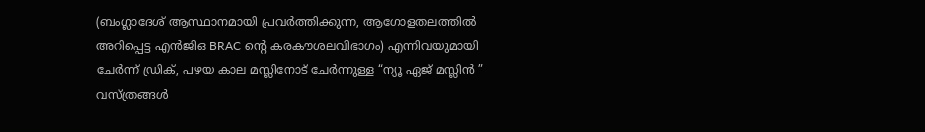(ബംഗ്ലാദേശ് ആസ്ഥാനമായി പ്രവർത്തിക്കുന്ന, ആഗോളതലത്തിൽ അറിപ്പെട്ട എൻജിഒ BRAC ൻ്റെ കരകൗശലവിഭാഗം) എന്നിവയുമായി ചേർന്ന് ഡ്രിക്, പഴയ കാല മസ്ലിനോട് ചേർന്നുള്ള “ന്യൂ ഏജ് മസ്ലിൻ ” വസ്ത്രങ്ങൾ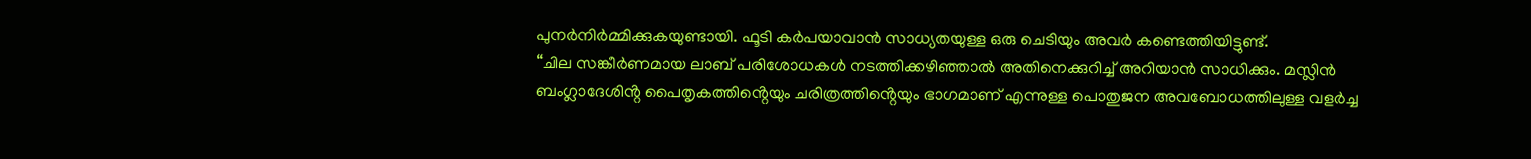പുനർനിർമ്മിക്കുകയുണ്ടായി. ഫൂടി കർപയാവാൻ സാധ്യതയുള്ള ഒരു ചെടിയും അവർ കണ്ടെത്തിയിട്ടുണ്ട്.
“ചില സങ്കീർണമായ ലാബ് പരിശോധകൾ നടത്തിക്കഴിഞ്ഞാൽ അതിനെക്കുറിച്ച് അറിയാൻ സാധിക്കും. മസ്ലിൻ ബംഗ്ലാദേശിൻ്റ പൈതൃകത്തിൻ്റെയും ചരിത്രത്തിൻ്റെയും ഭാഗമാണ് എന്നുള്ള പൊതുജന അവബോധത്തിലുള്ള വളർച്ച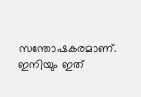സന്തോഷകരമാണ്. ഇനിയും ഇത്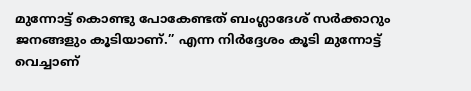മുന്നോട്ട് കൊണ്ടു പോകേണ്ടത് ബംഗ്ലാദേശ് സർക്കാറും ജനങ്ങളും കൂടിയാണ്.” എന്ന നിർദ്ദേശം കൂടി മുന്നോട്ട് വെച്ചാണ്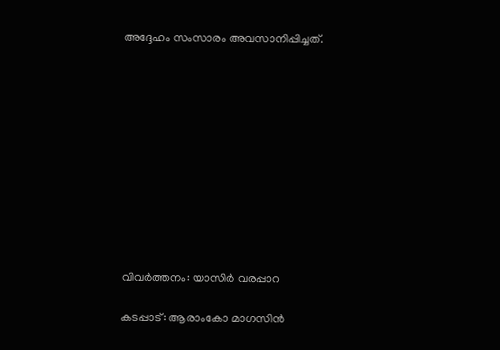അദ്ദേഹം സംസാരം അവസാനിപ്പിച്ചത്.











വിവർത്തനം: യാസിർ വരപ്പാറ

കടപ്പാട്: ആരാംകോ മാഗസിൻ